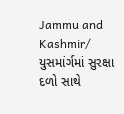Jammu and Kashmir/ યુસમાંર્ગમાં સુરક્ષા દળો સાથે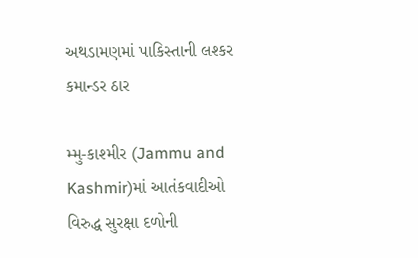અથડામણમાં પાકિસ્તાની લશ્કર કમાન્ડર ઠાર

મ્મુ-કાશ્મીર (Jammu and Kashmir)માં આતંકવાદીઓ વિરુદ્ધ સુરક્ષા દળોની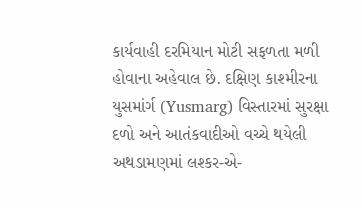કાર્યવાહી દરમિયાન મોટી સફળતા મળી હોવાના અહેવાલ છે. દક્ષિણ કાશ્મીરના યુસમાંર્ગ (Yusmarg) વિસ્તારમાં સુરક્ષા દળો અને આતંકવાદીઓ વચ્ચે થયેલી અથડામણમાં લશ્કર-એ-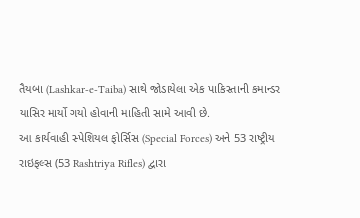તૈયબા (Lashkar-e-Taiba) સાથે જોડાયેલા એક પાકિસ્તાની કમાન્ડર યાસિર માર્યો ગયો હોવાની માહિતી સામે આવી છે.
આ કાર્યવાહી સ્પેશિયલ ફોર્સિસ (Special Forces) અને 53 રાષ્ટ્રીય રાઇફલ્સ (53 Rashtriya Rifles) દ્વારા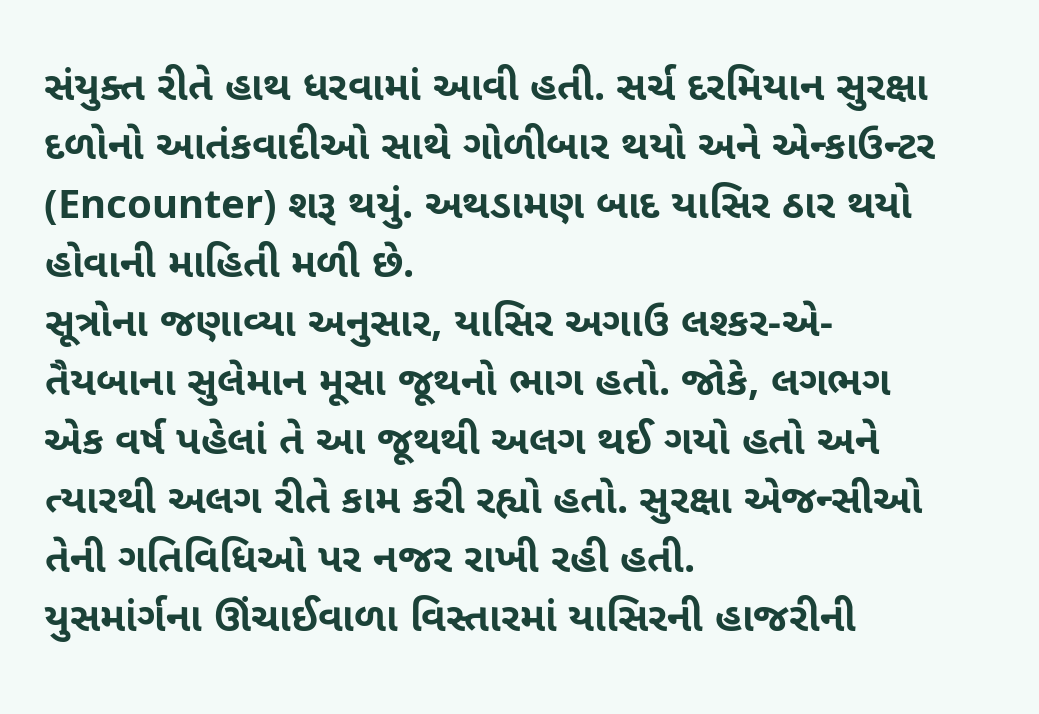સંયુક્ત રીતે હાથ ધરવામાં આવી હતી. સર્ચ દરમિયાન સુરક્ષા દળોનો આતંકવાદીઓ સાથે ગોળીબાર થયો અને એન્કાઉન્ટર (Encounter) શરૂ થયું. અથડામણ બાદ યાસિર ઠાર થયો હોવાની માહિતી મળી છે.
સૂત્રોના જણાવ્યા અનુસાર, યાસિર અગાઉ લશ્કર-એ-તૈયબાના સુલેમાન મૂસા જૂથનો ભાગ હતો. જોકે, લગભગ એક વર્ષ પહેલાં તે આ જૂથથી અલગ થઈ ગયો હતો અને ત્યારથી અલગ રીતે કામ કરી રહ્યો હતો. સુરક્ષા એજન્સીઓ તેની ગતિવિધિઓ પર નજર રાખી રહી હતી.
યુસમાંર્ગના ઊંચાઈવાળા વિસ્તારમાં યાસિરની હાજરીની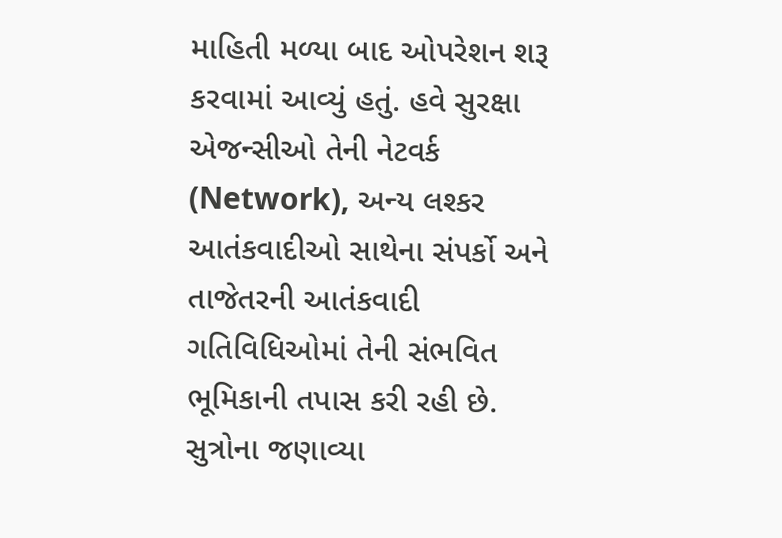માહિતી મળ્યા બાદ ઓપરેશન શરૂ કરવામાં આવ્યું હતું. હવે સુરક્ષા એજન્સીઓ તેની નેટવર્ક (Network), અન્ય લશ્કર આતંકવાદીઓ સાથેના સંપર્કો અને તાજેતરની આતંકવાદી ગતિવિધિઓમાં તેની સંભવિત ભૂમિકાની તપાસ કરી રહી છે.
સુત્રોના જણાવ્યા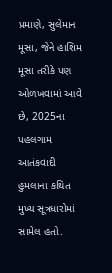પ્રમાણે, સુલેમાન મૂસા, જેને હાશિમ મૂસા તરીકે પણ ઓળખવામાં આવે છે, 2025ના પહલગામ આતંકવાદી હુમલાના કથિત મુખ્ય સૂત્રધારોમાં સામેલ હતો.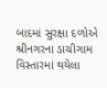બાદમાં સુરક્ષા દળોએ શ્રીનગરના ડાચીગામ વિસ્તારમાં થયેલા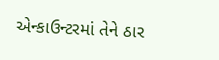એન્કાઉન્ટરમાં તેને ઠાર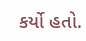કર્યો હતો.